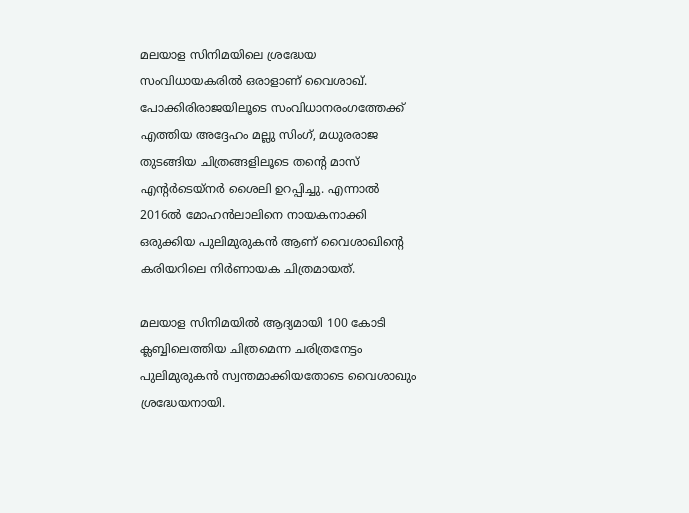മലയാള സിനിമയിലെ ശ്രദ്ധേയ സംവിധായകരിൽ ഒരാളാണ് വൈശാഖ്. പോക്കിരിരാജയിലൂടെ സംവിധാനരംഗത്തേക്ക് എത്തിയ അദ്ദേഹം മല്ലു സിംഗ്, മധുരരാജ തുടങ്ങിയ ചിത്രങ്ങളിലൂടെ തന്റെ മാസ് എന്റർടെയ്‌നർ ശൈലി ഉറപ്പിച്ചു. എന്നാൽ 2016ൽ മോഹൻലാലിനെ നായകനാക്കി ഒരുക്കിയ പുലിമുരുകൻ ആണ് വൈശാഖിന്റെ കരിയറിലെ നിർണായക ചിത്രമായത്.

മലയാള സിനിമയിൽ ആദ്യമായി 100 കോടി ക്ലബ്ബിലെത്തിയ ചിത്രമെന്ന ചരിത്രനേട്ടം പുലിമുരുകൻ സ്വന്തമാക്കിയതോടെ വൈശാഖും ശ്രദ്ധേയനായി.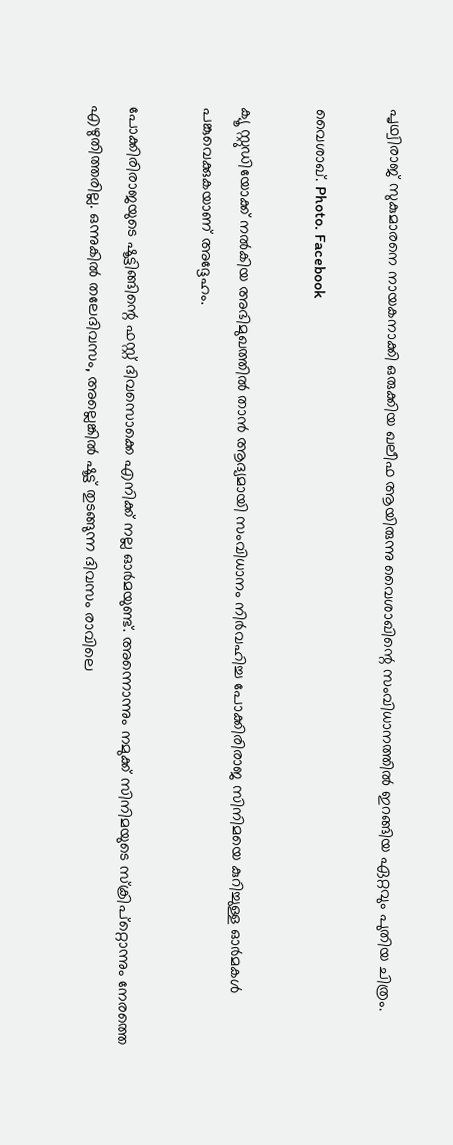പൃഥ്വിരാജ് സുകുമാരനെ നായകനാക്കി ഒരുക്കിയ ഖലീഫ ആയിരുന്നു വൈശാഖിന്റെ സംവിധാനത്തിൽ ഇറങ്ങിയ ഏറ്റവും പുതിയ ചിത്രം.

വൈശാഖ്. Photo. Facebook

ക്യൂ സ്റ്റുഡിയോക്ക് നൽകിയ അഭിമുഖത്തിൽ താൻ ആദ്യമായി സംവിധാനം നിർവഹിച്ച പോക്കിരിരാജ സിനിമയെ കുറിച്ചുള്ള ഓർമകൾ പങ്കുവെക്കുകയാണ് അദ്ദേഹം.

പോക്കിരിരാജയുടെ ഷൂട്ടിങ്ങിന്റെ ഫസ്റ്റ് ദിവസൊക്കെ എനിക്ക് നല്ല ഓർമയുണ്ട്. അന്നൊന്നും നമുക്ക് സിനിമയുടെ സ്‌ക്രിപ്റ്റൊന്നും നേരത്തെ എഴുതിത്തരില്ല. ഒന്നുകിൽ തലേദിവസം, അല്ലെങ്കിൽ ഷൂട്ട് തുടങ്ങുന്ന ദിവസം രാവിലെ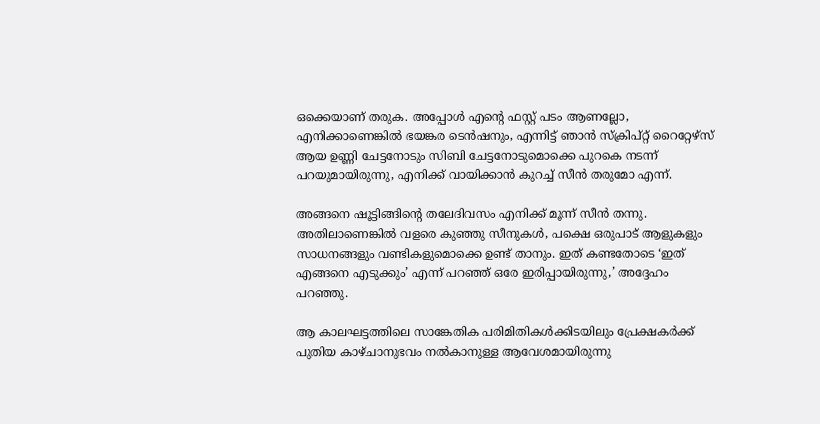ഒക്കെയാണ് തരുക. അപ്പോൾ എന്റെ ഫസ്റ്റ് പടം ആണല്ലോ, എനിക്കാണെങ്കിൽ ഭയങ്കര ടെൻഷനും, എന്നിട്ട് ഞാൻ സ്‌ക്രിപ്റ്റ് റൈറ്റേഴ്സ് ആയ ഉണ്ണി ചേട്ടനോടും സിബി ചേട്ടനോടുമൊക്കെ പുറകെ നടന്ന് പറയുമായിരുന്നു, എനിക്ക് വായിക്കാൻ കുറച്ച് സീൻ തരുമോ എന്ന്.

അങ്ങനെ ഷൂട്ടിങ്ങിന്റെ തലേദിവസം എനിക്ക് മൂന്ന് സീൻ തന്നു. അതിലാണെങ്കിൽ വളരെ കുഞ്ഞു സീനുകൾ, പക്ഷെ ഒരുപാട് ആളുകളും സാധനങ്ങളും വണ്ടികളുമൊക്കെ ഉണ്ട് താനും. ഇത് കണ്ടതോടെ ‘ഇത് എങ്ങനെ എടുക്കും’ എന്ന് പറഞ്ഞ് ഒരേ ഇരിപ്പായിരുന്നു,’ അദ്ദേഹം പറഞ്ഞു.

ആ കാലഘട്ടത്തിലെ സാങ്കേതിക പരിമിതികൾക്കിടയിലും പ്രേക്ഷകർക്ക് പുതിയ കാഴ്ചാനുഭവം നൽകാനുള്ള ആവേശമായിരുന്നു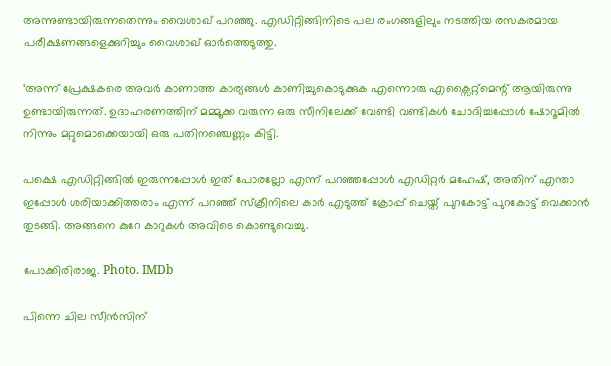അന്നുണ്ടായിരുന്നതെന്നും വൈശാഖ് പറഞ്ഞു. എഡിറ്റിങ്ങിനിടെ പല രംഗങ്ങളിലും നടത്തിയ രസകരമായ പരീക്ഷണങ്ങളെക്കുറിച്ചും വൈശാഖ് ഓർത്തെടുത്തു.

‘അന്ന് പ്രേക്ഷകരെ അവർ കാണാത്ത കാര്യങ്ങൾ കാണിച്ചുകൊടുക്കുക എന്നൊരു എക്സൈറ്റ്മെന്റ് ആയിരുന്നു ഉണ്ടായിരുന്നത്. ഉദാഹരണത്തിന് മമ്മൂക്ക വരുന്ന ഒരു സീനിലേക്ക് വേണ്ടി വണ്ടികൾ ചോദിച്ചപ്പോൾ ഷോറൂമിൽ നിന്നും മറ്റുമൊക്കെയായി ഒരു പതിനഞ്ചെണ്ണം കിട്ടി.

പക്ഷെ എഡിറ്റിങ്ങിൽ ഇരുന്നപ്പോൾ ഇത് പോരല്ലോ എന്ന് പറഞ്ഞപ്പോൾ എഡിറ്റർ മഹേഷ്, അതിന് എന്താ ഇപ്പോൾ ശരിയാക്കിത്തരാം എന്ന് പറഞ്ഞ് സ്‌ക്രീനിലെ കാർ എടുത്ത് ക്രോപ്പ് ചെയ്ത് പുറകോട്ട് പുറകോട്ട് വെക്കാൻ തുടങ്ങി. അങ്ങനെ കുറേ കാറുകൾ അവിടെ കൊണ്ടുവെച്ചു.

പോക്കിരിരാജ. Photo. IMDb

പിന്നെ ചില സീൻസിന്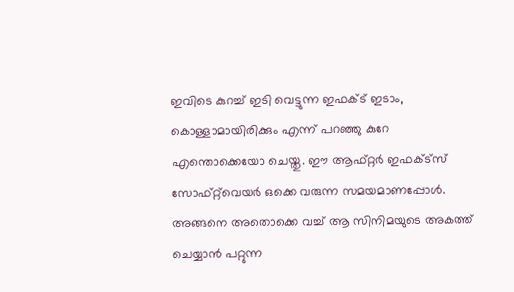ഇവിടെ കുറച്ച് ഇടി വെട്ടുന്ന ഇഫക്ട് ഇടാം, കൊള്ളാമായിരിക്കും എന്ന് പറഞ്ഞു കുറേ എന്തൊക്കെയോ ചെയ്തു. ഈ ആഫ്റ്റർ ഇഫക്ട്സ് സോഫ്റ്റ്‌വെയർ ഒക്കെ വരുന്ന സമയമാണപ്പോൾ. അങ്ങനെ അതൊക്കെ വച്ച് ആ സിനിമയുടെ അകത്ത് ചെയ്യാൻ പറ്റുന്ന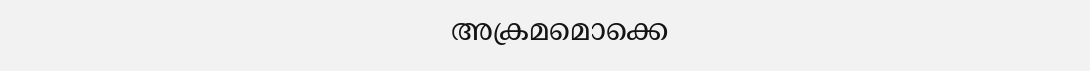അക്രമമൊക്കെ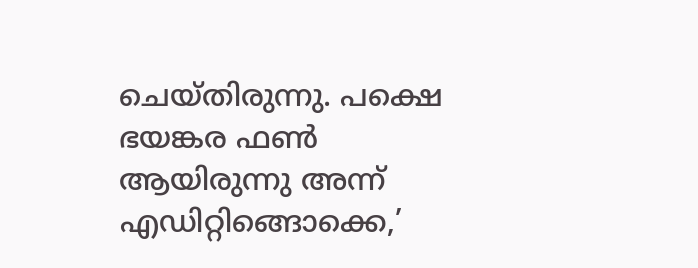ചെയ്തിരുന്നു. പക്ഷെ ഭയങ്കര ഫൺ ആയിരുന്നു അന്ന് എഡിറ്റിങ്ങൊക്കെ,’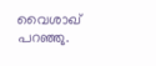വൈശാഖ് പറഞ്ഞു.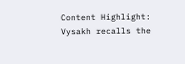Content Highlight: Vysakh recalls the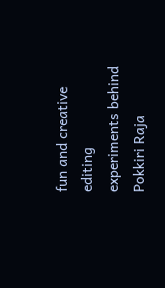fun and creative editing experiments behind Pokkiri Raja